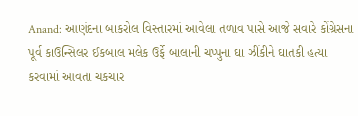Anand: આણંદના બાકરોલ વિસ્તારમાં આવેલા તળાવ પાસે આજે સવારે કોંગ્રેસના પૂર્વ કાઉન્સિલર ઈકબાલ મલેક ઉર્ફે બાલાની ચપ્પુના ઘા ઝીંકીને ઘાતકી હત્યા કરવામાં આવતા ચકચાર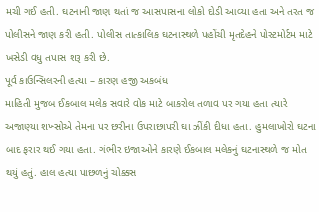મચી ગઈ હતી. ઘટનાની જાણ થતાં જ આસપાસના લોકો દોડી આવ્યા હતા અને તરત જ પોલીસને જાણ કરી હતી. પોલીસ તાત્કાલિક ઘટનાસ્થળે પહોંચી મૃતદેહને પોસ્ટમોર્ટમ માટે ખસેડી વધુ તપાસ શરૂ કરી છે.
પૂર્વ કાઉન્સિલરની હત્યા – કારણ હજી અકબંધ
માહિતી મુજબ ઈકબાલ મલેક સવારે વોક માટે બાકરોલ તળાવ પર ગયા હતા ત્યારે અજાણ્યા શખ્સોએ તેમના પર છરીના ઉપરાછાપરી ઘા ઝીંકી દીધા હતા. હુમલાખોરો ઘટના બાદ ફરાર થઈ ગયા હતા. ગંભીર ઇજાઓને કારણે ઈકબાલ મલેકનું ઘટનાસ્થળે જ મોત થયું હતું. હાલ હત્યા પાછળનું ચોક્કસ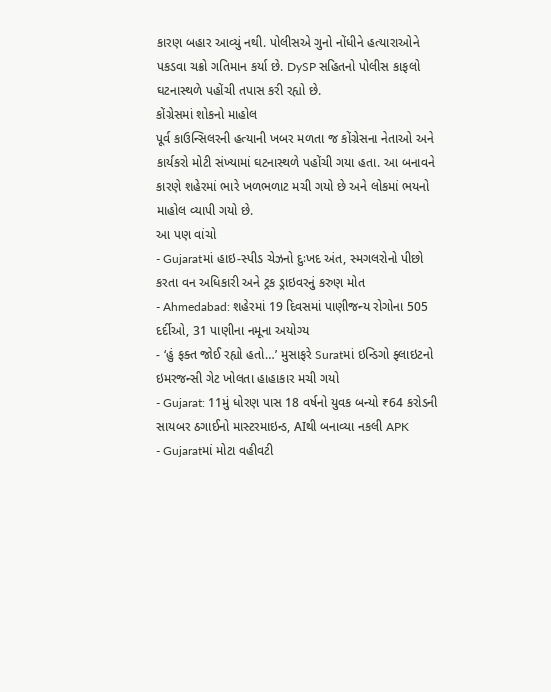કારણ બહાર આવ્યું નથી. પોલીસએ ગુનો નોંધીને હત્યારાઓને પકડવા ચક્રો ગતિમાન કર્યા છે. DySP સહિતનો પોલીસ કાફલો ઘટનાસ્થળે પહોંચી તપાસ કરી રહ્યો છે.
કોંગ્રેસમાં શોકનો માહોલ
પૂર્વ કાઉન્સિલરની હત્યાની ખબર મળતા જ કોંગ્રેસના નેતાઓ અને કાર્યકરો મોટી સંખ્યામાં ઘટનાસ્થળે પહોંચી ગયા હતા. આ બનાવને કારણે શહેરમાં ભારે ખળભળાટ મચી ગયો છે અને લોકમાં ભયનો માહોલ વ્યાપી ગયો છે.
આ પણ વાંચો
- Gujaratમાં હાઇ-સ્પીડ ચેઝનો દુઃખદ અંત, સ્મગલરોનો પીછો કરતા વન અધિકારી અને ટ્રક ડ્રાઇવરનું કરુણ મોત
- Ahmedabad: શહેરમાં 19 દિવસમાં પાણીજન્ય રોગોના 505 દર્દીઓ, 31 પાણીના નમૂના અયોગ્ય
- ‘હું ફક્ત જોઈ રહ્યો હતો…’ મુસાફરે Suratમાં ઇન્ડિગો ફ્લાઇટનો ઇમરજન્સી ગેટ ખોલતા હાહાકાર મચી ગયો
- Gujarat: 11મું ધોરણ પાસ 18 વર્ષનો યુવક બન્યો ₹64 કરોડની સાયબર ઠગાઈનો માસ્ટરમાઇન્ડ, AIથી બનાવ્યા નકલી APK
- Gujaratમાં મોટા વહીવટી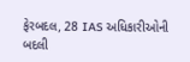ફેરબદલ, 28 IAS અધિકારીઓની બદલી